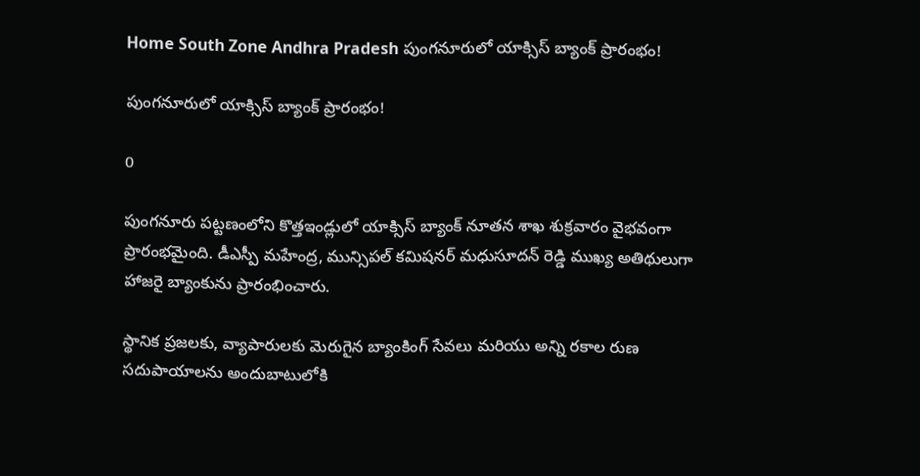Home South Zone Andhra Pradesh పుంగనూరులో యాక్సిస్ బ్యాంక్ ప్రారంభం!

పుంగనూరులో యాక్సిస్ బ్యాంక్ ప్రారంభం!

0

పుంగనూరు పట్టణంలోని కొత్తఇండ్లులో యాక్సిస్ బ్యాంక్ నూతన శాఖ శుక్రవారం వైభవంగా ప్రారంభమైంది. డీఎస్పీ మహేంద్ర, మున్సిపల్ కమిషనర్ మధుసూదన్ రెడ్డి ముఖ్య అతిథులుగా హాజరై బ్యాంకును ప్రారంభించారు.

స్థానిక ప్రజలకు, వ్యాపారులకు మెరుగైన బ్యాంకింగ్ సేవలు మరియు అన్ని రకాల రుణ సదుపాయాలను అందుబాటులోకి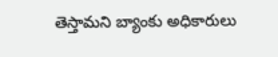తెస్తామని బ్యాంకు అధికారులు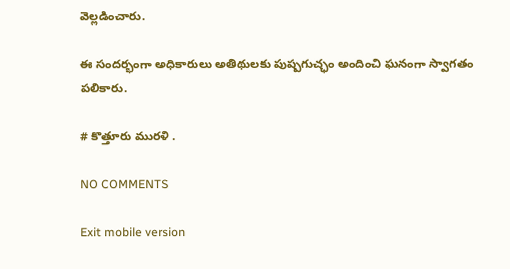వెల్లడించారు.

ఈ సందర్భంగా అధికారులు అతిథులకు పుష్పగుచ్ఛం అందించి ఘనంగా స్వాగతం పలికారు.

# కొత్తూరు మురళి .

NO COMMENTS

Exit mobile version